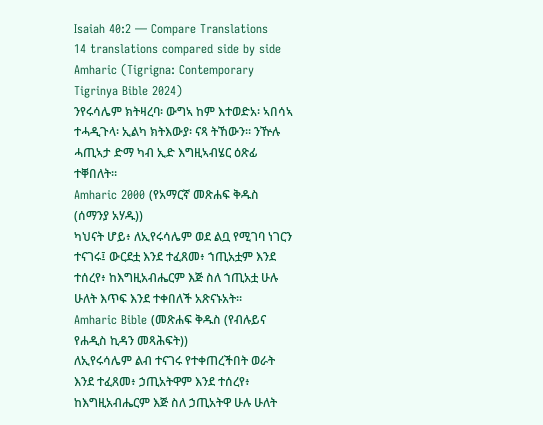Isaiah 40:2 — Compare Translations
14 translations compared side by side
Amharic (Tigrigna: Contemporary Tigrinya Bible 2024)
ንየሩሳሌም ክትዛረባ፡ ውግኣ ከም እተወድአ፡ ኣበሳኣ ተሓዲጉላ፡ ኢልካ ክትእውያ፡ ናጻ ትኸውን። ንዅሉ ሓጢኣታ ድማ ካብ ኢድ እግዚኣብሄር ዕጽፊ ተቐበለት።
Amharic 2000 (የአማርኛ መጽሐፍ ቅዱስ (ሰማንያ አሃዱ))
ካህናት ሆይ፥ ለኢየሩሳሌም ወደ ልቧ የሚገባ ነገርን ተናገሩ፤ ውርደቷ እንደ ተፈጸመ፥ ኀጢአቷም እንደ ተሰረየ፥ ከእግዚአብሔርም እጅ ስለ ኀጢአቷ ሁሉ ሁለት እጥፍ እንደ ተቀበለች አጽናኑአት።
Amharic Bible (መጽሐፍ ቅዱስ (የብሉይና የሐዲስ ኪዳን መጻሕፍት))
ለኢየሩሳሌም ልብ ተናገሩ የተቀጠረችበት ወራት እንደ ተፈጸመ፥ ኃጢአትዋም እንደ ተሰረየ፥ ከእግዚአብሔርም እጅ ስለ ኃጢአትዋ ሁሉ ሁለት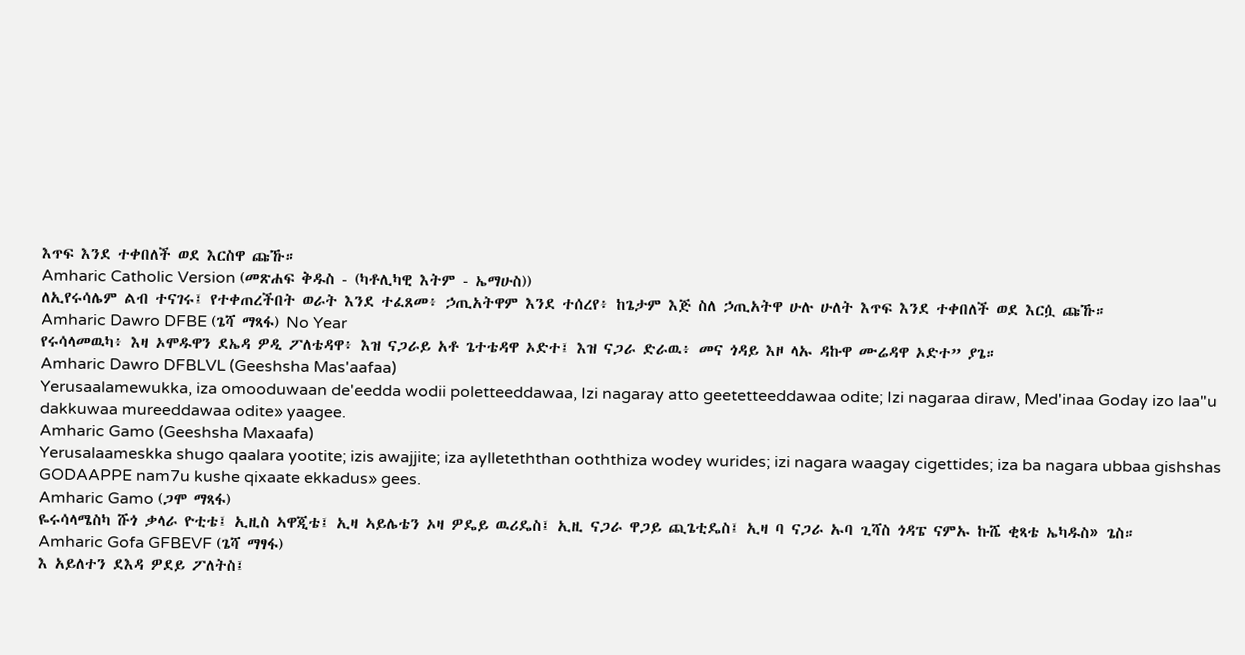እጥፍ እንደ ተቀበለች ወደ እርስዋ ጩኹ።
Amharic Catholic Version (መጽሐፍ ቅዱስ - (ካቶሊካዊ እትም - ኤማሁስ))
ለኢየሩሳሌም ልብ ተናገሩ፤ የተቀጠረችበት ወራት እንደ ተፈጸመ፥ ኃጢአትዋም እንደ ተሰረየ፥ ከጌታም እጅ ስለ ኃጢአትዋ ሁሉ ሁለት እጥፍ እንደ ተቀበለች ወደ እርሷ ጩኹ።
Amharic Dawro DFBE (ጌሻ ማጻፋ) No Year
የሩሳላመዉካ፥ እዛ ኦሞዱዋን ደኤዳ ዎዲ ፖለቴዳዋ፥ እዝ ናጋራይ አቶ ጌተቴዳዋ ኦድተ፤ እዝ ናጋራ ድራዉ፥ መና ጎዳይ እዞ ላኡ ዳኩዋ ሙሬዳዋ ኦድተ” ያጌ።
Amharic Dawro DFBLVL (Geeshsha Mas'aafaa)
Yerusaalamewukka, iza omooduwaan de'eedda wodii poletteeddawaa, Izi nagaray atto geetetteeddawaa odite; Izi nagaraa diraw, Med'inaa Goday izo laa"u dakkuwaa mureeddawaa odite» yaagee.
Amharic Gamo (Geeshsha Maxaafa)
Yerusalaameskka shugo qaalara yootite; izis awajjite; iza aylleteththan ooththiza wodey wurides; izi nagara waagay cigettides; iza ba nagara ubbaa gishshas GODAAPPE nam7u kushe qixaate ekkadus» gees.
Amharic Gamo (ጋሞ ማጻፋ)
ዬሩሳላሜስካ ሹጎ ቃላራ ዮቲቴ፤ ኢዚስ ኣዋጂቴ፤ ኢዛ ኣይሌቴን ኦዛ ዎዴይ ዉሪዴስ፤ ኢዚ ናጋራ ዋጋይ ጪጌቲዴስ፤ ኢዛ ባ ናጋራ ኡባ ጊሻስ ጎዳፔ ናምኡ ኩሼ ቂጻቴ ኤካዱስ» ጌስ።
Amharic Gofa GFBEVF (ጌሻ ማፃፋ)
እ አይለተን ደእዳ ዎደይ ፖለትስ፤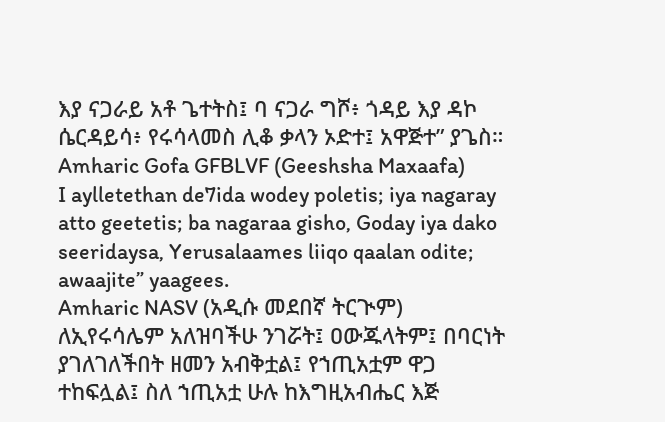እያ ናጋራይ አቶ ጌተትስ፤ ባ ናጋራ ግሾ፥ ጎዳይ እያ ዳኮ ሴርዳይሳ፥ የሩሳላመስ ሊቆ ቃላን ኦድተ፤ አዋጅተ” ያጌስ።
Amharic Gofa GFBLVF (Geeshsha Maxaafa)
I aylletethan de7ida wodey poletis; iya nagaray atto geetetis; ba nagaraa gisho, Goday iya dako seeridaysa, Yerusalaames liiqo qaalan odite; awaajite” yaagees.
Amharic NASV (አዲሱ መደበኛ ትርጒም)
ለኢየሩሳሌም አለዝባችሁ ንገሯት፤ ዐውጁላትም፤ በባርነት ያገለገለችበት ዘመን አብቅቷል፤ የኀጢአቷም ዋጋ ተከፍሏል፤ ስለ ኀጢአቷ ሁሉ ከእግዚአብሔር እጅ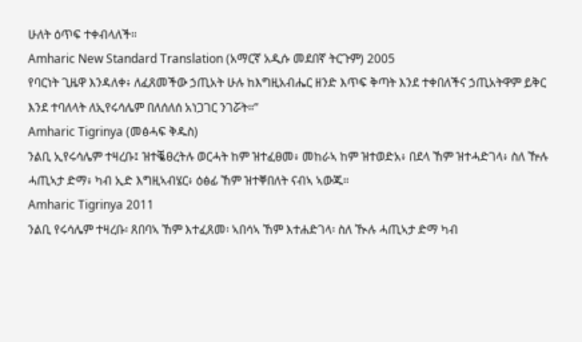ሁለት ዕጥፍ ተቀብላለች።
Amharic New Standard Translation (አማርኛ አዲሱ መደበኛ ትርጉም) 2005
የባርነት ጊዜዋ እንዳለቀ፥ ለፈጸመችው ኃጢአት ሁሉ ከእግዚአብሔር ዘንድ እጥፍ ቅጣት እንደ ተቀበለችና ኃጢአትዋም ይቅር እንደ ተባለላት ለኢየሩሳሌም በለሰለሰ አነጋገር ንገሯት።”
Amharic Tigrinya (መፅሓፍ ቅዱስ)
ንልቢ ኢየሩሳሌም ተዛረቡ፤ ዝተቘፀረትሉ ወርሓት ከም ዝተፈፀመ፥ መከራኣ ከም ዝተወድአ፥ በደላ ኸም ዝተሓድገላ፥ ስለ ዅሉ ሓጢኣታ ድማ፥ ካብ ኢድ እግዚኣብሄር፥ ዕፅፊ ኸም ዝተቐበለት ናብኣ ኣውጁ።
Amharic Tigrinya 2011
ንልቢ የሩሳሌም ተዛረቡ፡ ጸበባኣ ኸም እተፈጸመ፡ ኣበሳኣ ኸም እተሐድገላ፡ ስለ ዂሉ ሓጢኣታ ድማ ካብ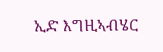ኢድ እግዚኣብሄር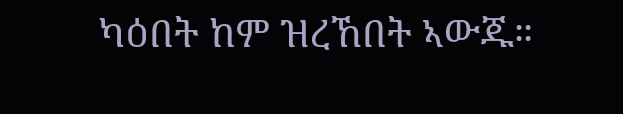ካዕበት ከም ዝረኸበት ኣውጁ።